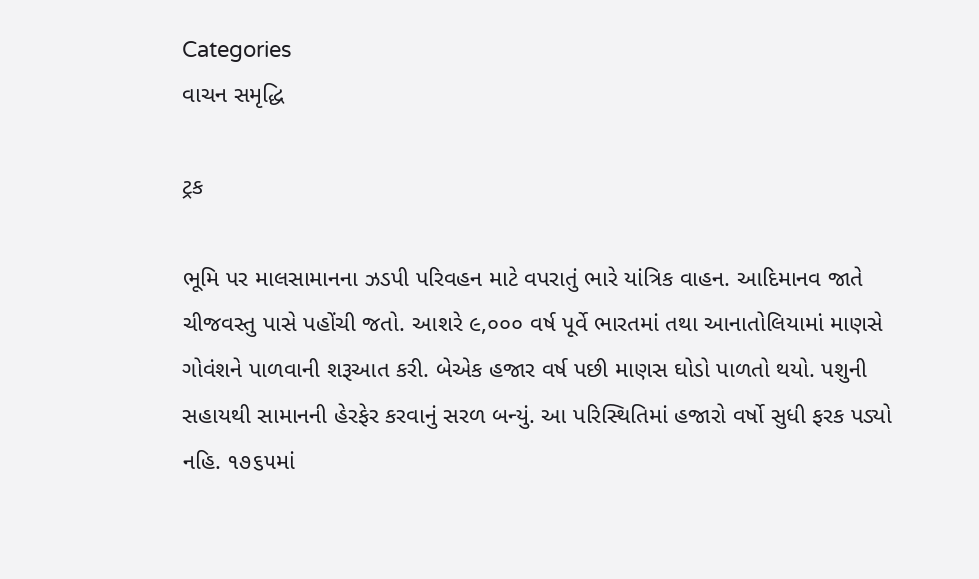Categories
વાચન સમૃદ્ધિ

ટ્રક

ભૂમિ પર માલસામાનના ઝડપી પરિવહન માટે વપરાતું ભારે યાંત્રિક વાહન. આદિમાનવ જાતે ચીજવસ્તુ પાસે પહોંચી જતો. આશરે ૯,૦૦૦ વર્ષ પૂર્વે ભારતમાં તથા આનાતોલિયામાં માણસે ગોવંશને પાળવાની શરૂઆત કરી. બેએક હજાર વર્ષ પછી માણસ ઘોડો પાળતો થયો. પશુની સહાયથી સામાનની હેરફેર કરવાનું સરળ બન્યું. આ પરિસ્થિતિમાં હજારો વર્ષો સુધી ફરક પડ્યો નહિ. ૧૭૬૫માં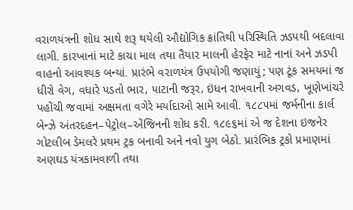વરાળયંત્રની શોધ સાથે શરૂ થયેલી ઔદ્યોગિક ક્રાંતિથી પરિસ્થિતિ ઝડપથી બદલાવા લાગી. કારખાનાં માટે કાચા માલ તથા તૈયાર માલની હેરફેર માટે નાનાં અને ઝડપી વાહનો આવશ્યક બન્યાં. પ્રારંભે વરાળયંત્ર ઉપયોગી જણાયું; પણ ટૂંક સમયમાં જ ધીરો વેગ, વધારે પડતો ભાર, પાટાની જરૂર, ઇંધન રાખવાની અગવડ, ખૂણેખાંચરે પહોંચી જવામાં અક્ષમતા વગેરે મર્યાદાઓ સામે આવી. ૧૮૮૫માં જર્મનીના કાર્લ બેન્ઝે અંતરદહન–પેટ્રોલ–એંજિનની શોધ કરી. ૧૮૯૬માં એ જ દેશના ઇજનેર ગોટલીબ ડેમલરે પ્રથમ ટ્રક બનાવી અને નવો યુગ બેઠો. પ્રારંભિક ટ્રકો પ્રમાણમાં અણઘડ યંત્રકામવાળી તથા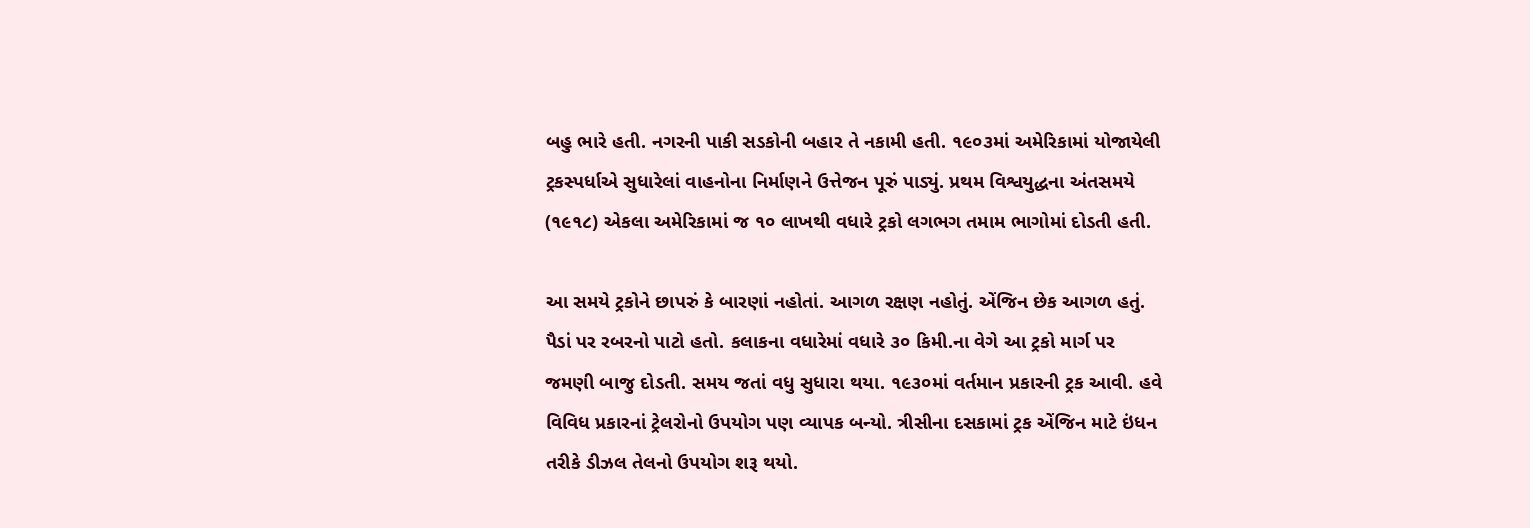બહુ ભારે હતી. નગરની પાકી સડકોની બહાર તે નકામી હતી. ૧૯૦૩માં અમેરિકામાં યોજાયેલી ટ્રકસ્પર્ધાએ સુધારેલાં વાહનોના નિર્માણને ઉત્તેજન પૂરું પાડ્યું. પ્રથમ વિશ્વયુદ્ધના અંતસમયે (૧૯૧૮) એકલા અમેરિકામાં જ ૧૦ લાખથી વધારે ટ્રકો લગભગ તમામ ભાગોમાં દોડતી હતી.

આ સમયે ટ્રકોને છાપરું કે બારણાં નહોતાં. આગળ રક્ષણ નહોતું. એંજિન છેક આગળ હતું. પૈડાં પર રબરનો પાટો હતો. કલાકના વધારેમાં વધારે ૩૦ કિમી.ના વેગે આ ટ્રકો માર્ગ પર જમણી બાજુ દોડતી. સમય જતાં વધુ સુધારા થયા. ૧૯૩૦માં વર્તમાન પ્રકારની ટ્રક આવી. હવે વિવિધ પ્રકારનાં ટ્રેલરોનો ઉપયોગ પણ વ્યાપક બન્યો. ત્રીસીના દસકામાં ટ્રક એંજિન માટે ઇંધન તરીકે ડીઝલ તેલનો ઉપયોગ શરૂ થયો.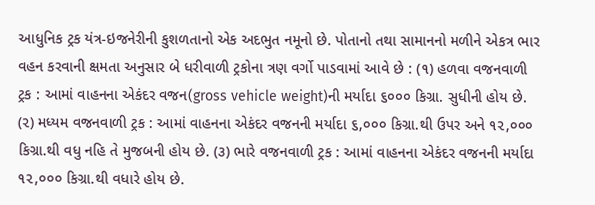આધુનિક ટ્રક યંત્ર-ઇજનેરીની કુશળતાનો એક અદભુત નમૂનો છે. પોતાનો તથા સામાનનો મળીને એકત્ર ભાર વહન કરવાની ક્ષમતા અનુસાર બે ધરીવાળી ટ્રકોના ત્રણ વર્ગો પાડવામાં આવે છે : (૧) હળવા વજનવાળી ટ્રક : આમાં વાહનના એકંદર વજન(gross vehicle weight)ની મર્યાદા ૬૦૦૦ કિગ્રા. સુધીની હોય છે. (૨) મધ્યમ વજનવાળી ટ્રક : આમાં વાહનના એકંદર વજનની મર્યાદા ૬,૦૦૦ કિગ્રા.થી ઉપર અને ૧૨,૦૦૦ કિગ્રા.થી વધુ નહિ તે મુજબની હોય છે. (૩) ભારે વજનવાળી ટ્રક : આમાં વાહનના એકંદર વજનની મર્યાદા ૧૨,૦૦૦ કિગ્રા.થી વધારે હોય છે.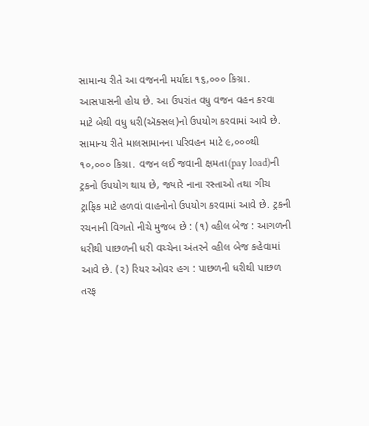સામાન્ય રીતે આ વજનની મર્યાદા ૧૬,૦૦૦ કિગ્રા. આસપાસની હોય છે. આ ઉપરાંત વધુ વજન વહન કરવા માટે બેથી વધુ ધરી(ઍક્સલ)નો ઉપયોગ કરવામાં આવે છે. સામાન્ય રીતે માલસામાનના પરિવહન માટે ૯,૦૦૦થી ૧૦,૦૦૦ કિગ્રા. વજન લઈ જવાની ક્ષમતા(pay load)ની ટ્રકનો ઉપયોગ થાય છે, જ્યારે નાના રસ્તાઓ તથા ગીચ ટ્રાફિક માટે હળવાં વાહનોનો ઉપયોગ કરવામાં આવે છે. ટ્રકની રચનાની વિગતો નીચે મુજબ છે : (૧) વ્હીલ બેજ : આગળની ધરીથી પાછળની ધરી વચ્ચેના અંતરને વ્હીલ બેજ કહેવામાં આવે છે. (૨) રિયર ઓવર હગ : પાછળની ધરીથી પાછળ તરફ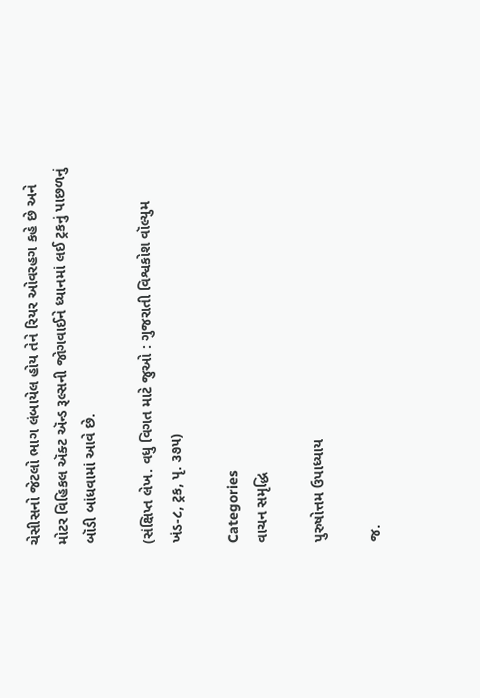ચેસીસનો જેટલો ભાગ લંબાયેલ હોય તેને રિયર ઓવરહગ કહે છે અને મોટર વિહિકલ ઍક્ટ ઍન્ડ રૂલ્સની જોગવાઈને ધ્યાનમાં લઈ ટ્રકનું પાછળનું બૉડી બાંધવામાં આવે છે.

(સંક્ષિપ્ત લેખ. વધુ વિગત માટે જુઓ : ગુજરાતી વિશ્વકોશ વૉલ્યુમ ખંડ-૮, ટ્રક, પૃ. ૩૭૫)

Categories
વાચન સમૃદ્ધિ

પુરુષોત્તમ ઉપાધ્યાય

જ.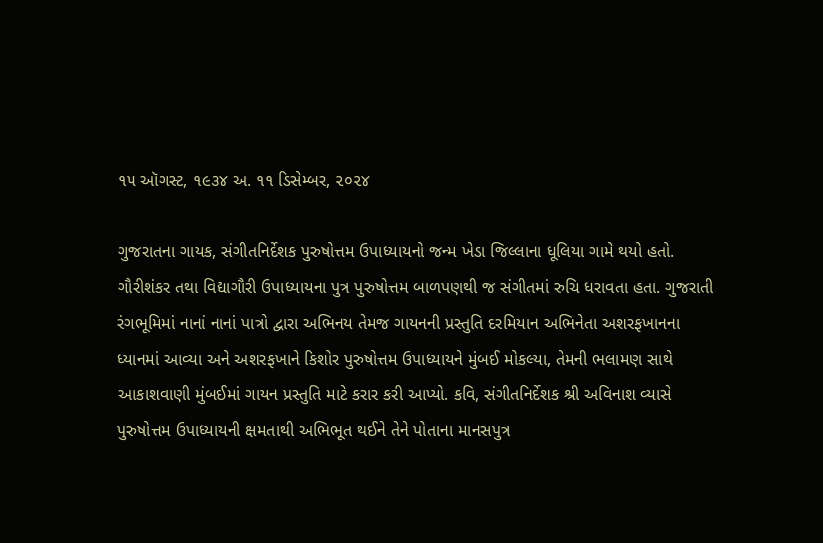૧૫ ઑગસ્ટ, ૧૯૩૪ અ. ૧૧ ડિસેમ્બર, ૨૦૨૪

ગુજરાતના ગાયક, સંગીતનિર્દેશક પુરુષોત્તમ ઉપાધ્યાયનો જન્મ ખેડા જિલ્લાના ધૂલિયા ગામે થયો હતો. ગૌરીશંકર તથા વિદ્યાગૌરી ઉપાધ્યાયના પુત્ર પુરુષોત્તમ બાળપણથી જ સંગીતમાં રુચિ ધરાવતા હતા. ગુજરાતી રંગભૂમિમાં નાનાં નાનાં પાત્રો દ્વારા અભિનય તેમજ ગાયનની પ્રસ્તુતિ દરમિયાન અભિનેતા અશરફખાનના ધ્યાનમાં આવ્યા અને અશરફખાને કિશોર પુરુષોત્તમ ઉપાધ્યાયને મુંબઈ મોકલ્યા, તેમની ભલામણ સાથે આકાશવાણી મુંબઈમાં ગાયન પ્રસ્તુતિ માટે કરાર કરી આપ્યો. કવિ, સંગીતનિર્દેશક શ્રી અવિનાશ વ્યાસે પુરુષોત્તમ ઉપાધ્યાયની ક્ષમતાથી અભિભૂત થઈને તેને પોતાના માનસપુત્ર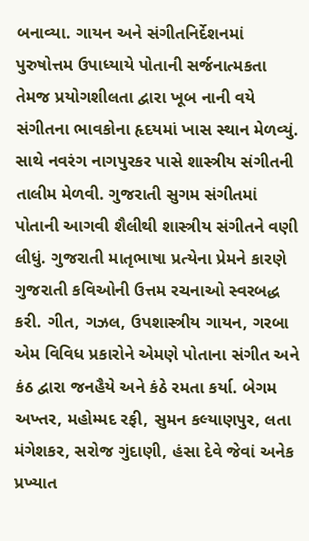બનાવ્યા. ગાયન અને સંગીતનિર્દેશનમાં પુરુષોત્તમ ઉપાધ્યાયે પોતાની સર્જનાત્મકતા તેમજ પ્રયોગશીલતા દ્વારા ખૂબ નાની વયે સંગીતના ભાવકોના હૃદયમાં ખાસ સ્થાન મેળવ્યું. સાથે નવરંગ નાગપુરકર પાસે શાસ્ત્રીય સંગીતની તાલીમ મેળવી. ગુજરાતી સુગમ સંગીતમાં પોતાની આગવી શૈલીથી શાસ્ત્રીય સંગીતને વણી લીધું. ગુજરાતી માતૃભાષા પ્રત્યેના પ્રેમને કારણે ગુજરાતી કવિઓની ઉત્તમ રચનાઓ સ્વરબદ્ધ કરી. ગીત, ગઝલ, ઉપશાસ્ત્રીય ગાયન, ગરબા એમ વિવિધ પ્રકારોને એમણે પોતાના સંગીત અને કંઠ દ્વારા જનહૈયે અને કંઠે રમતા કર્યા. બેગમ અખ્તર, મહોમ્મદ રફી, સુમન કલ્યાણપુર, લતા મંગેશકર, સરોજ ગુંદાણી, હંસા દેવે જેવાં અનેક પ્રખ્યાત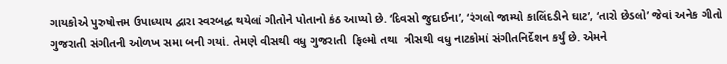ગાયકોએ પુરુષોત્તમ ઉપાધ્યાય દ્વારા સ્વરબદ્ધ થયેલાં ગીતોને પોતાનો કંઠ આપ્યો છે. ‘દિવસો જુદાઈના’, ‘રંગલો જામ્યો કાલિંદડીને ઘાટ’, ‘તારો છેડલો’ જેવાં અનેક ગીતો ગુજરાતી સંગીતની ઓળખ સમા બની ગયાં. તેમણે વીસથી વધુ ગુજરાતી  ફિલ્મો તથા  ત્રીસથી વધુ નાટકોમાં સંગીતનિર્દેશન કર્યું છે. એમને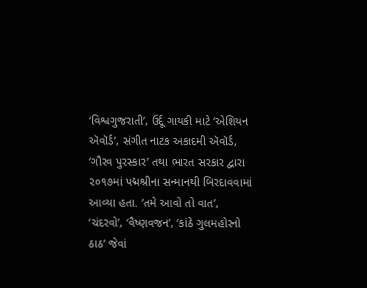‘વિશ્વગુજરાતી’, ઉર્દૂ ગાયકી માટે ‘એશિયન ઍવૉર્ડ’, સંગીત નાટક અકાદમી ઍવૉર્ડ, ‘ગૌરવ પુરસ્કાર’ તથા ભારત સરકાર દ્વારા ૨૦૧૭માં પદ્મશ્રીના સન્માનથી બિરદાવવામાં આવ્યા હતા. ‘તમે આવો તો વાત’, ‘ચંદરવો’, ‘વૈષ્ણવજન’, ‘કાંઠે ગુલમહોરનો ઠાઠ’ જેવાં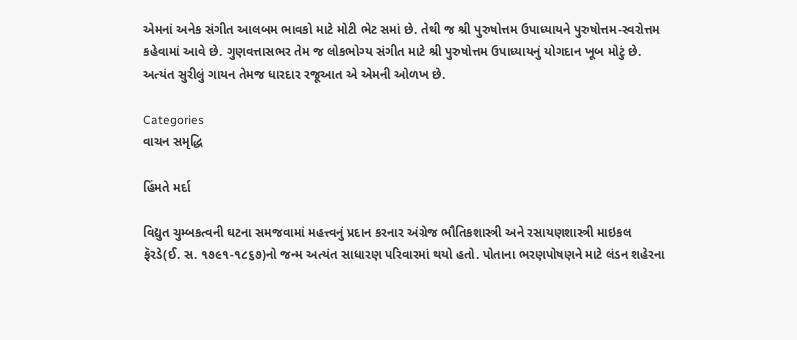એમનાં અનેક સંગીત આલબમ ભાવકો માટે મોટી ભેટ સમાં છે. તેથી જ શ્રી પુરુષોત્તમ ઉપાધ્યાયને પુરુષોત્તમ-સ્વરોત્તમ કહેવામાં આવે છે. ગુણવત્તાસભર તેમ જ લોકભોગ્ય સંગીત માટે શ્રી પુરુષોત્તમ ઉપાધ્યાયનું યોગદાન ખૂબ મોટું છે. અત્યંત સુરીલું ગાયન તેમજ ધારદાર રજૂઆત એ એમની ઓળખ છે.

Categories
વાચન સમૃદ્ધિ

હિંમતે મર્દા

વિદ્યુત ચુમ્બકત્વની ઘટના સમજવામાં મહત્ત્વનું પ્રદાન કરનાર અંગ્રેજ ભૌતિકશાસ્ત્રી અને રસાયણશાસ્ત્રી માઇકલ ફૅરડે(ઈ. સ. ૧૭૯૧-૧૮૬૭)નો જન્મ અત્યંત સાધારણ પરિવારમાં થયો હતો. પોતાના ભરણપોષણને માટે લંડન શહેરના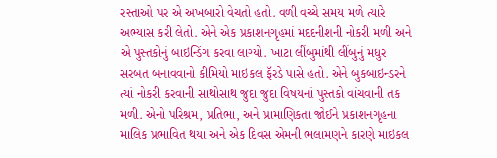રસ્તાઓ પર એ અખબારો વેચતો હતો. વળી વચ્ચે સમય મળે ત્યારે અભ્યાસ કરી લેતો. એને એક પ્રકાશનગૃહમાં મદદનીશની નોકરી મળી અને એ પુસ્તકોનું બાઇન્ડિંગ કરવા લાગ્યો. ખાટા લીંબુમાંથી લીંબુનું મધુર સરબત બનાવવાનો કીમિયો માઇકલ ફૅરડે પાસે હતો. એને બુકબાઇન્ડરને ત્યાં નોકરી કરવાની સાથોસાથ જુદા જુદા વિષયનાં પુસ્તકો વાંચવાની તક મળી. એનો પરિશ્રમ, પ્રતિભા, અને પ્રામાણિકતા જોઈને પ્રકાશનગૃહના માલિક પ્રભાવિત થયા અને એક દિવસ એમની ભલામણને કારણે માઇકલ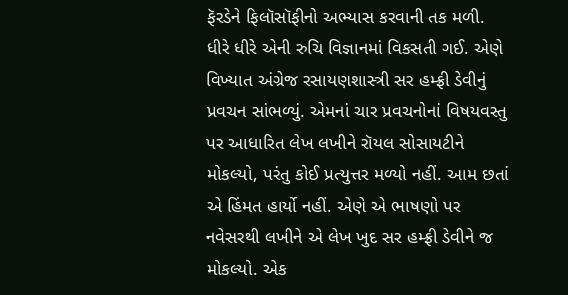ફૅરડેને ફિલૉસૉફીનો અભ્યાસ કરવાની તક મળી.  ધીરે ધીરે એની રુચિ વિજ્ઞાનમાં વિકસતી ગઈ. એણે વિખ્યાત અંગ્રેજ રસાયણશાસ્ત્રી સર હમ્ફ્રી ડેવીનું પ્રવચન સાંભળ્યું. એમનાં ચાર પ્રવચનોનાં વિષયવસ્તુ પર આધારિત લેખ લખીને રૉયલ સોસાયટીને મોકલ્યો, પરંતુ કોઈ પ્રત્યુત્તર મળ્યો નહીં. આમ છતાં એ હિંમત હાર્યો નહીં. એણે એ ભાષણો પર નવેસરથી લખીને એ લેખ ખુદ સર હમ્ફ્રી ડેવીને જ મોકલ્યો. એક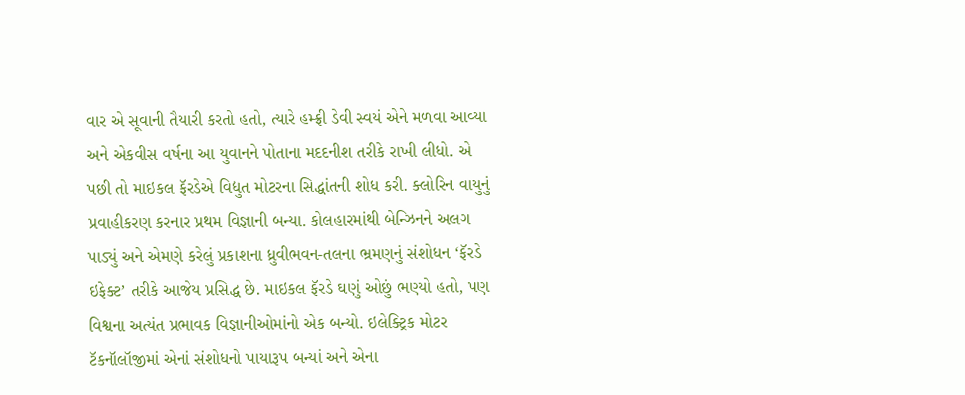વાર એ સૂવાની તૈયારી કરતો હતો, ત્યારે હમ્ફ્રી ડેવી સ્વયં એને મળવા આવ્યા અને એકવીસ વર્ષના આ યુવાનને પોતાના મદદનીશ તરીકે રાખી લીધો. એ પછી તો માઇકલ ફૅરડેએ વિદ્યુત મોટરના સિદ્ધાંતની શોધ કરી. ક્લોરિન વાયુનું પ્રવાહીકરણ કરનાર પ્રથમ વિજ્ઞાની બન્યા. કોલહારમાંથી બેન્ઝિનને અલગ પાડ્યું અને એમણે કરેલું પ્રકાશના ધ્રુવીભવન-તલના ભ્રમણનું સંશોધન ‘ફૅરડે ઇફેક્ટ’ તરીકે આજેય પ્રસિદ્ધ છે. માઇકલ ફૅરડે ઘણું ઓછું ભણ્યો હતો, પણ વિશ્વના અત્યંત પ્રભાવક વિજ્ઞાનીઓમાંનો એક બન્યો. ઇલેક્ટ્રિક મોટર ટૅકનૉલૉજીમાં એનાં સંશોધનો પાયારૂપ બન્યાં અને એના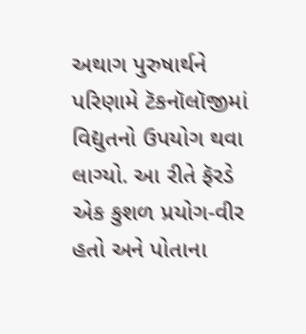અથાગ પુરુષાર્થને પરિણામે ટૅકનૉલૉજીમાં વિદ્યુતનો ઉપયોગ થવા લાગ્યો. આ રીતે ફૅરડે એક કુશળ પ્રયોગ-વીર હતો અને પોતાના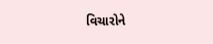વિચારોને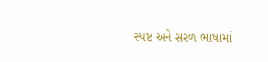સ્પષ્ટ અને સરળ ભાષામાં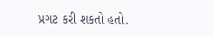પ્રગટ કરી શકતો હતો.